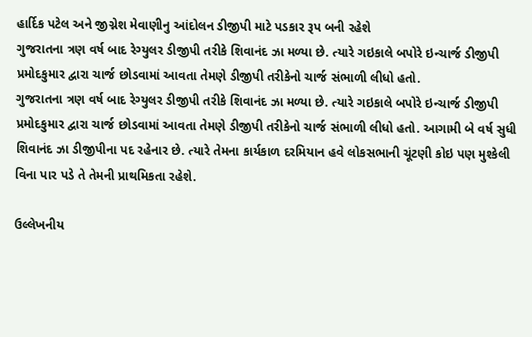હાર્દિક પટેલ અને જીગ્નેશ મેવાણીનુ આંદોલન ડીજીપી માટે પડકાર રૂપ બની રહેશે
ગુજરાતના ત્રણ વર્ષ બાદ રેગ્યુલર ડીજીપી તરીકે શિવાનંદ ઝા મળ્યા છે. ત્યારે ગઇકાલે બપોરે ઇન્ચાર્જ ડીજીપી પ્રમોદકુમાર દ્વારા ચાર્જ છોડવામાં આવતા તેમણે ડીજીપી તરીકેનો ચાર્જ સંભાળી લીધો હતો.
ગુજરાતના ત્રણ વર્ષ બાદ રેગ્યુલર ડીજીપી તરીકે શિવાનંદ ઝા મળ્યા છે. ત્યારે ગઇકાલે બપોરે ઇન્ચાર્જ ડીજીપી પ્રમોદકુમાર દ્વારા ચાર્જ છોડવામાં આવતા તેમણે ડીજીપી તરીકેનો ચાર્જ સંભાળી લીધો હતો. આગામી બે વર્ષ સુધી શિવાનંદ ઝા ડીજીપીના પદ રહેનાર છે. ત્યારે તેમના કાર્યકાળ દરમિયાન હવે લોકસભાની ચૂંટણી કોઇ પણ મુશ્કેલી વિના પાર પડે તે તેમની પ્રાથમિકતા રહેશે.

ઉલ્લેખનીય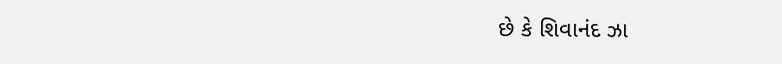છે કે શિવાનંદ ઝા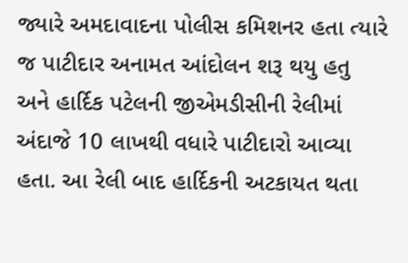જ્યારે અમદાવાદના પોલીસ કમિશનર હતા ત્યારે જ પાટીદાર અનામત આંદોલન શરૂ થયુ હતુ અને હાર્દિક પટેલની જીએમડીસીની રેલીમાં અંદાજે 10 લાખથી વધારે પાટીદારો આવ્યા હતા. આ રેલી બાદ હાર્દિકની અટકાયત થતા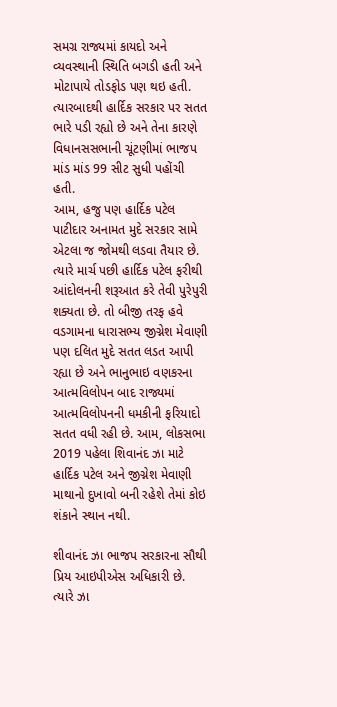સમગ્ર રાજ્યમાં કાયદો અને વ્યવસ્થાની સ્થિતિ બગડી હતી અને મોટાપાયે તોડફોડ પણ થઇ હતી. ત્યારબાદથી હાર્દિક સરકાર પર સતત ભારે પડી રહ્યો છે અને તેના કારણે વિધાનસસભાની ચૂંટણીમાં ભાજપ માંડ માંડ 99 સીટ સુધી પહોંચી હતી.
આમ, હજુ પણ હાર્દિક પટેલ પાટીદાર અનામત મુદે સરકાર સામે એટલા જ જોમથી લડવા તૈયાર છે. ત્યારે માર્ચ પછી હાર્દિક પટેલ ફરીથી આંદોલનની શરૂઆત કરે તેવી પુરેપુરી શક્યતા છે. તો બીજી તરફ હવે વડગામના ધારાસભ્ય જીગ્નેશ મેવાણી પણ દલિત મુદે સતત લડત આપી રહ્યા છે અને ભાનુભાઇ વણકરના આત્મવિલોપન બાદ રાજ્યમાં આત્મવિલોપનની ધમકીની ફરિયાદો સતત વધી રહી છે. આમ, લોકસભા 2019 પહેલા શિવાનંદ ઝા માટે હાર્દિક પટેલ અને જીગ્નેશ મેવાણી માથાનો દુખાવો બની રહેશે તેમાં કોઇ શંકાને સ્થાન નથી.

શીવાનંદ ઝા ભાજપ સરકારના સૌથી પ્રિય આઇપીએસ અધિકારી છે. ત્યારે ઝા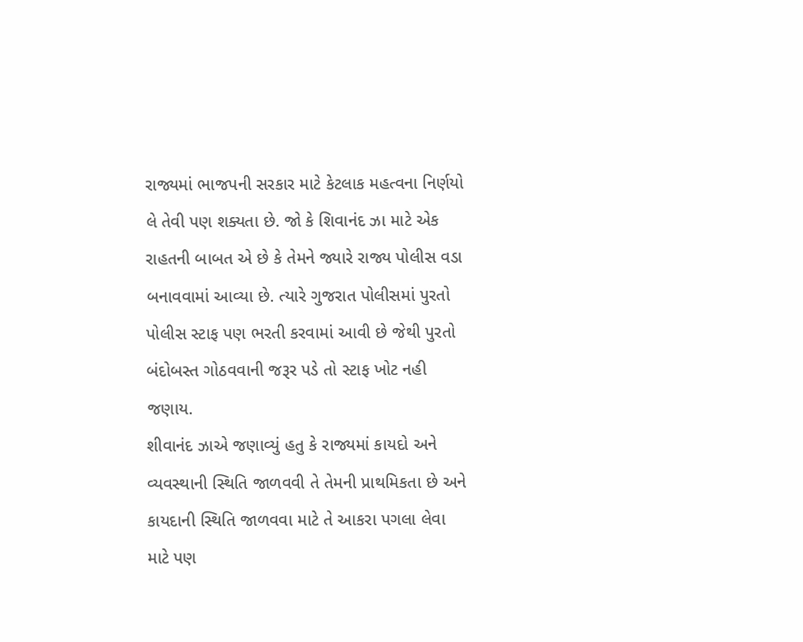રાજ્યમાં ભાજપની સરકાર માટે કેટલાક મહત્વના નિર્ણયો લે તેવી પણ શક્યતા છે. જો કે શિવાનંદ ઝા માટે એક રાહતની બાબત એ છે કે તેમને જ્યારે રાજ્ય પોલીસ વડા બનાવવામાં આવ્યા છે. ત્યારે ગુજરાત પોલીસમાં પુરતો પોલીસ સ્ટાફ પણ ભરતી કરવામાં આવી છે જેથી પુરતો બંદોબસ્ત ગોઠવવાની જરૂર પડે તો સ્ટાફ ખોટ નહી જણાય.
શીવાનંદ ઝાએ જણાવ્યું હતુ કે રાજ્યમાં કાયદો અને વ્યવસ્થાની સ્થિતિ જાળવવી તે તેમની પ્રાથમિકતા છે અને કાયદાની સ્થિતિ જાળવવા માટે તે આકરા પગલા લેવા માટે પણ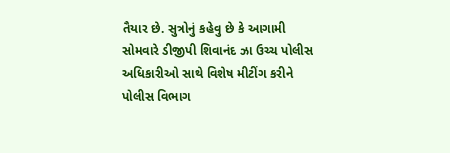તૈયાર છે. સુત્રોનું કહેવુ છે કે આગામી સોમવારે ડીજીપી શિવાનંદ ઝા ઉચ્ચ પોલીસ અધિકારીઓ સાથે વિશેષ મીટીંગ કરીને પોલીસ વિભાગ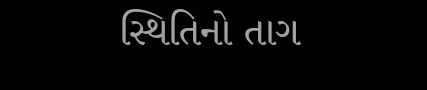સ્થિતિનો તાગ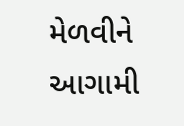મેળવીને આગામી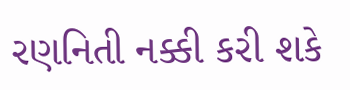રણનિતી નક્કી કરી શકે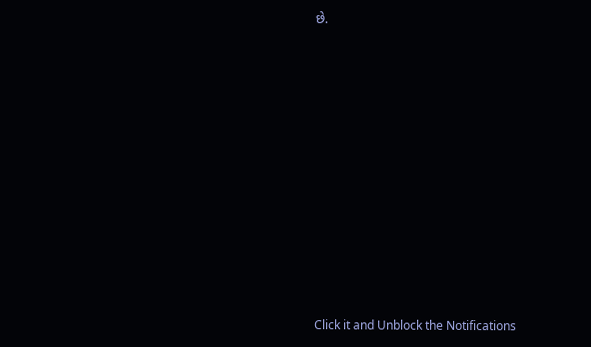છે.












Click it and Unblock the Notifications